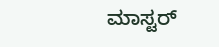ಮಾಸ್ಟರ್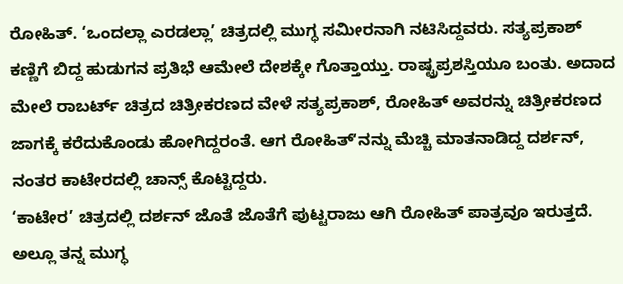ರೋಹಿತ್. ‘ಒಂದಲ್ಲಾ ಎರಡಲ್ಲಾ’ ಚಿತ್ರದಲ್ಲಿ ಮುಗ್ಧ ಸಮೀರನಾಗಿ ನಟಿಸಿದ್ದವರು. ಸತ್ಯಪ್ರಕಾಶ್ ಕಣ್ಣಿಗೆ ಬಿದ್ದ ಹುಡುಗನ ಪ್ರತಿಭೆ ಆಮೇಲೆ ದೇಶಕ್ಕೇ ಗೊತ್ತಾಯ್ತು. ರಾಷ್ಟ್ರಪ್ರಶಸ್ತಿಯೂ ಬಂತು. ಅದಾದ ಮೇಲೆ ರಾಬರ್ಟ್ ಚಿತ್ರದ ಚಿತ್ರೀಕರಣದ ವೇಳೆ ಸತ್ಯಪ್ರಕಾಶ್, ರೋಹಿತ್ ಅವರನ್ನು ಚಿತ್ರೀಕರಣದ ಜಾಗಕ್ಕೆ ಕರೆದುಕೊಂಡು ಹೋಗಿದ್ದರಂತೆ. ಆಗ ರೋಹಿತ್ʻನನ್ನು ಮೆಚ್ಚಿ ಮಾತನಾಡಿದ್ದ ದರ್ಶನ್, ನಂತರ ಕಾಟೇರದಲ್ಲಿ ಚಾನ್ಸ್ ಕೊಟ್ಟಿದ್ದರು.
‘ಕಾಟೇರ’ ಚಿತ್ರದಲ್ಲಿ ದರ್ಶನ್ ಜೊತೆ ಜೊತೆಗೆ ಪುಟ್ಟರಾಜು ಆಗಿ ರೋಹಿತ್ ಪಾತ್ರವೂ ಇರುತ್ತದೆ. ಅಲ್ಲೂ ತನ್ನ ಮುಗ್ಧ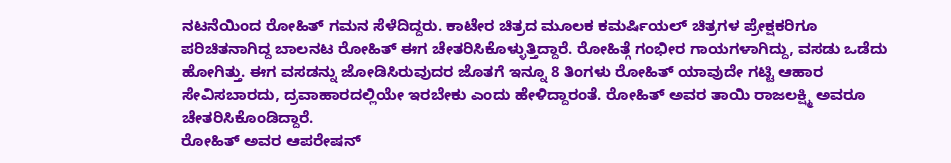ನಟನೆಯಿಂದ ರೋಹಿತ್ ಗಮನ ಸೆಳೆದಿದ್ದರು. ಕಾಟೇರ ಚಿತ್ರದ ಮೂಲಕ ಕಮರ್ಷಿಯಲ್ ಚಿತ್ರಗಳ ಪ್ರೇಕ್ಷಕರಿಗೂ ಪರಿಚಿತನಾಗಿದ್ದ ಬಾಲನಟ ರೋಹಿತ್ ಈಗ ಚೇತರಿಸಿಕೊಳ್ಳುತ್ತಿದ್ದಾರೆ. ರೋಹಿತ್ಗೆ ಗಂಭೀರ ಗಾಯಗಳಾಗಿದ್ದು, ವಸಡು ಒಡೆದು ಹೋಗಿತ್ತು. ಈಗ ವಸಡನ್ನು ಜೋಡಿಸಿರುವುದರ ಜೊತಗೆ ಇನ್ನೂ 8 ತಿಂಗಳು ರೋಹಿತ್ ಯಾವುದೇ ಗಟ್ಟಿ ಆಹಾರ ಸೇವಿಸಬಾರದು, ದ್ರವಾಹಾರದಲ್ಲಿಯೇ ಇರಬೇಕು ಎಂದು ಹೇಳಿದ್ದಾರಂತೆ. ರೋಹಿತ್ ಅವರ ತಾಯಿ ರಾಜಲಕ್ಷ್ಮಿ ಅವರೂ ಚೇತರಿಸಿಕೊಂಡಿದ್ದಾರೆ.
ರೋಹಿತ್ ಅವರ ಆಪರೇಷನ್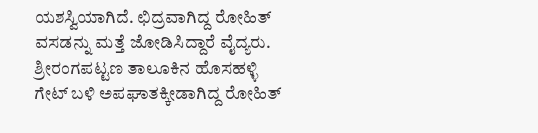ಯಶಸ್ವಿಯಾಗಿದೆ. ಛಿದ್ರವಾಗಿದ್ದ ರೋಹಿತ್ ವಸಡನ್ನು ಮತ್ತೆ ಜೋಡಿಸಿದ್ದಾರೆ ವೈದ್ಯರು.
ಶ್ರೀರಂಗಪಟ್ಟಣ ತಾಲೂಕಿನ ಹೊಸಹಳ್ಳಿ ಗೇಟ್ ಬಳಿ ಅಪಘಾತಕ್ಕೀಡಾಗಿದ್ದ ರೋಹಿತ್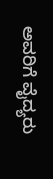ಅವರಿಗೆ ವೈದ್ಯರು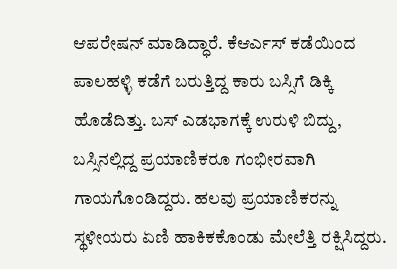ಆಪರೇಷನ್ ಮಾಡಿದ್ಧಾರೆ. ಕೆಆರ್ಎಸ್ ಕಡೆಯಿಂದ ಪಾಲಹಳ್ಳಿ ಕಡೆಗೆ ಬರುತ್ತಿದ್ದ ಕಾರು ಬಸ್ಸಿಗೆ ಡಿಕ್ಕಿ ಹೊಡೆದಿತ್ತು. ಬಸ್ ಎಡಭಾಗಕ್ಕೆ ಉರುಳಿ ಬಿದ್ದು, ಬಸ್ಸಿನಲ್ಲಿದ್ದ ಪ್ರಯಾಣಿಕರೂ ಗಂಭೀರವಾಗಿ ಗಾಯಗೊಂಡಿದ್ದರು. ಹಲವು ಪ್ರಯಾಣಿಕರನ್ನು ಸ್ಥಳೀಯರು ಏಣಿ ಹಾಕಿಕಕೊಂಡು ಮೇಲೆತ್ತಿ ರಕ್ಷಿಸಿದ್ದರು.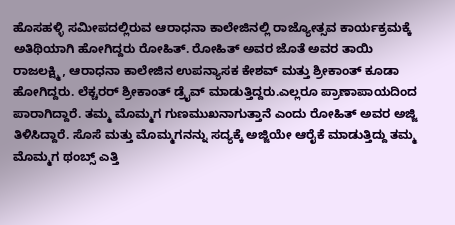ಹೊಸಹಳ್ಳಿ ಸಮೀಪದಲ್ಲಿರುವ ಆರಾಧನಾ ಕಾಲೇಜಿನಲ್ಲಿ ರಾಜ್ಯೋತ್ಸವ ಕಾರ್ಯಕ್ರಮಕ್ಕೆ ಅತಿಥಿಯಾಗಿ ಹೋಗಿದ್ದರು ರೋಹಿತ್. ರೋಹಿತ್ ಅವರ ಜೊತೆ ಅವರ ತಾಯಿ ರಾಜಲಕ್ಷ್ಮಿ, ಆರಾಧನಾ ಕಾಲೇಜಿನ ಉಪನ್ಯಾಸಕ ಕೇಶವ್ ಮತ್ತು ಶ್ರೀಕಾಂತ್ ಕೂಡಾ ಹೋಗಿದ್ದರು. ಲೆಕ್ಚರರ್ ಶ್ರೀಕಾಂತ್ ಡ್ರೈವ್ ಮಾಡುತ್ತಿದ್ದರು.ಎಲ್ಲರೂ ಪ್ರಾಣಾಪಾಯದಿಂದ ಪಾರಾಗಿದ್ದಾರೆ. ತಮ್ಮ ಮೊಮ್ಮಗ ಗುಣಮುಖನಾಗುತ್ತಾನೆ ಎಂದು ರೋಹಿತ್ ಅವರ ಅಜ್ಜಿ ತಿಳಿಸಿದ್ದಾರೆ. ಸೊಸೆ ಮತ್ತು ಮೊಮ್ಮಗನನ್ನು ಸದ್ಯಕ್ಕೆ ಅಜ್ಜಿಯೇ ಆರೈಕೆ ಮಾಡುತ್ತಿದ್ದು ತಮ್ಮ ಮೊಮ್ಮಗ ಥಂಬ್ಸ್ ಎತ್ತಿ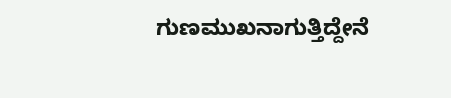ಗುಣಮುಖನಾಗುತ್ತಿದ್ದೇನೆ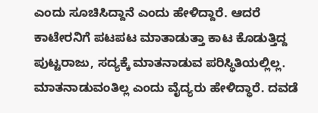ಎಂದು ಸೂಚಿಸಿದ್ದಾನೆ ಎಂದು ಹೇಳಿದ್ದಾರೆ. ಆದರೆ ಕಾಟೇರನಿಗೆ ಪಟಪಟ ಮಾತಾಡುತ್ತಾ ಕಾಟ ಕೊಡುತ್ತಿದ್ದ ಪುಟ್ಟರಾಜು, ಸದ್ಯಕ್ಕೆ ಮಾತನಾಡುವ ಪರಿಸ್ಥಿತಿಯಲ್ಲಿಲ್ಲ. ಮಾತನಾಡುವಂತಿಲ್ಲ ಎಂದು ವೈದ್ಯರು ಹೇಳಿದ್ಧಾರೆ. ದವಡೆ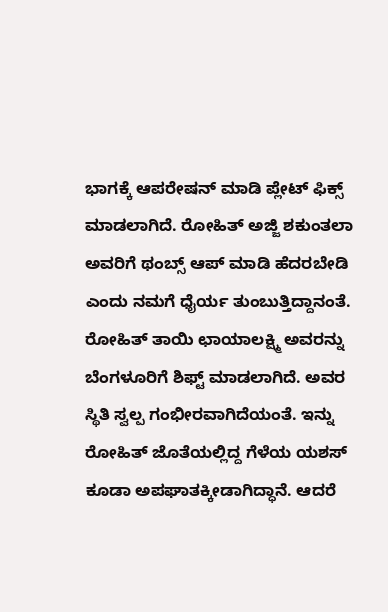ಭಾಗಕ್ಕೆ ಆಪರೇಷನ್ ಮಾಡಿ ಪ್ಲೇಟ್ ಫಿಕ್ಸ್ ಮಾಡಲಾಗಿದೆ. ರೋಹಿತ್ ಅಜ್ಜಿ ಶಕುಂತಲಾ ಅವರಿಗೆ ಥಂಬ್ಸ್ ಆಪ್ ಮಾಡಿ ಹೆದರಬೇಡಿ ಎಂದು ನಮಗೆ ಧೈರ್ಯ ತುಂಬುತ್ತಿದ್ದಾನಂತೆ. ರೋಹಿತ್ ತಾಯಿ ಛಾಯಾಲಕ್ಷ್ಮಿ ಅವರನ್ನು ಬೆಂಗಳೂರಿಗೆ ಶಿಫ್ಟ್ ಮಾಡಲಾಗಿದೆ. ಅವರ ಸ್ಥಿತಿ ಸ್ವಲ್ಪ ಗಂಭೀರವಾಗಿದೆಯಂತೆ. ಇನ್ನು ರೋಹಿತ್ ಜೊತೆಯಲ್ಲಿದ್ದ ಗೆಳೆಯ ಯಶಸ್ ಕೂಡಾ ಅಪಘಾತಕ್ಕೀಡಾಗಿದ್ಧಾನೆ. ಆದರೆ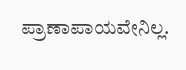ಪ್ರಾಣಾಪಾಯವೇನಿಲ್ಲ.